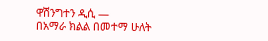ዋሽንግተን ዲሲ —
በአማራ ክልል በመተማ ሁለት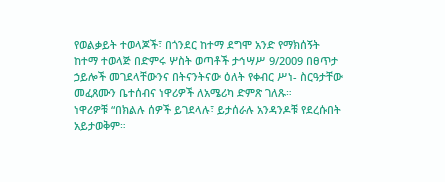የወልቃይት ተወላጆች፣ በጎንደር ከተማ ደግሞ አንድ የማክሰኝት ከተማ ተወላጅ በድምሩ ሦስት ወጣቶች ታኅሣሥ 9/2009 በፀጥታ ኃይሎች መገደላቸውንና በትናንትናው ዕለት የቀብር ሥነ- ስርዓታቸው መፈጸሙን ቤተሰብና ነዋሪዎች ለአሜሪካ ድምጽ ገለጹ።
ነዋሪዎቹ “በክልሉ ሰዎች ይገደላሉ፣ ይታሰራሉ አንዳንዶቹ የደረሱበት አይታወቅም።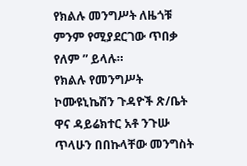የክልሉ መንግሥት ለዜጎቹ ምንም የሚያደርገው ጥበቃ የለም ” ይላሉ።
የክልሉ የመንግሥት ኮሙዩኒኬሽን ጉዳዮች ጽ/ቤት ዋና ዳይሬክተር አቶ ንጉሡ ጥላሁን በበኩላቸው መንግስት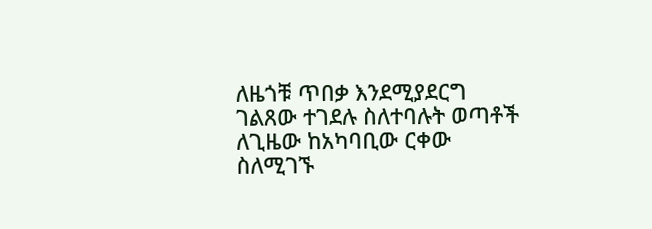ለዜጎቹ ጥበቃ እንደሚያደርግ ገልጸው ተገደሉ ስለተባሉት ወጣቶች ለጊዜው ከአካባቢው ርቀው ስለሚገኙ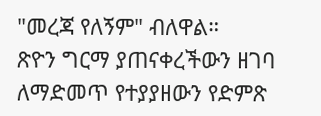"መረጃ የለኝም" ብለዋል።
ጽዮን ግርማ ያጠናቀረችውን ዘገባ ለማድመጥ የተያያዘውን የድምጽ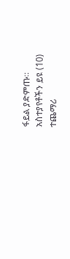ፋይል ያድምጡ።
አስተያየቶችን ይዩ (10)
ተጨማሪ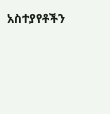አስተያየቶችን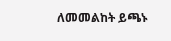ለመመልከት ይጫኑ